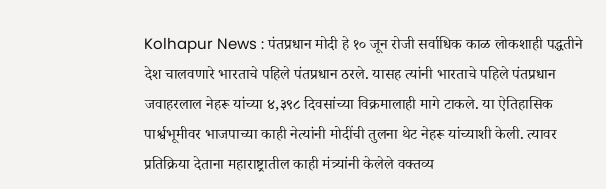Kolhapur News : पंतप्रधान मोदी हे १० जून रोजी सर्वाधिक काळ लोकशाही पद्धतीने देश चालवणारे भारताचे पहिले पंतप्रधान ठरले. यासह त्यांनी भारताचे पहिले पंतप्रधान जवाहरलाल नेहरू यांच्या ४,३९८ दिवसांच्या विक्रमालाही मागे टाकले. या ऐतिहासिक पार्श्वभूमीवर भाजपाच्या काही नेत्यांनी मोदींची तुलना थेट नेहरू यांच्याशी केली. त्यावर प्रतिक्रिया देताना महाराष्ट्रातील काही मंत्र्यांनी केलेले वक्तव्य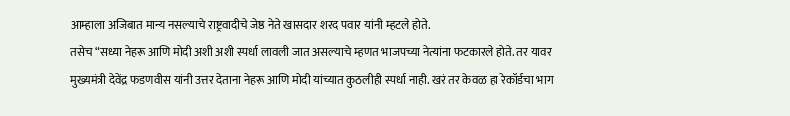आम्हाला अजिबात मान्य नसल्याचे राष्ट्रवादीचे जेष्ठ नेते खासदार शरद पवार यांनी म्हटले होते.
तसेच “सध्या नेहरू आणि मोदी अशी अशी स्पर्धा लावली जात असल्याचे म्हणत भाजपच्या नेत्यांना फटकारले होते. तर यावर मुख्यमंत्री देवेंद्र फडणवीस यांनी उत्तर देताना नेहरू आणि मोदी यांच्यात कुठलीही स्पर्धा नाही. खरं तर केवळ हा रेकॉर्डचा भाग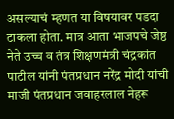असल्याचं म्हणत या विषयावर पडदा टाकला होता. मात्र आता भाजपचे जेष्ठ नेते उच्च व तंत्र शिक्षणमंत्री चंद्रकांत पाटील यांनी पंतप्रधान नरेंद्र मोदी यांची माजी पंतप्रधान जवाहरलाल नेहरू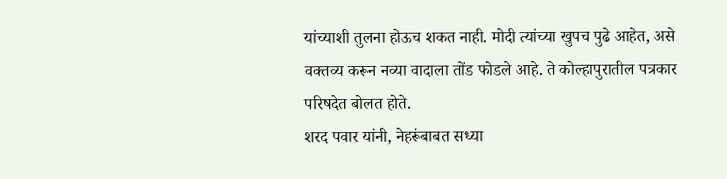यांच्याशी तुलना होऊच शकत नाही. मोदी त्यांच्या खुपच पुढे आहेत, असे वक्तव्य करून नव्या वादाला तोंड फोडले आहे. ते कोल्हापुरातील पत्रकार परिषदेत बोलत होते.
शरद पवार यांनी, नेहरूंबाबत सध्या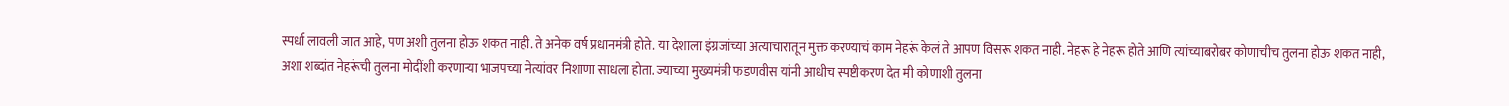स्पर्धा लावली जात आहे, पण अशी तुलना होऊ शकत नाही. ते अनेक वर्ष प्रधानमंत्री होते. या देशाला इंग्रजांच्या अत्याचारातून मुक्त करण्याचं काम नेहरूं केलं ते आपण विसरू शकत नाही. नेहरू हे नेहरू होते आणि त्यांच्याबरोबर कोणाचीच तुलना होऊ शकत नाही, अशा शब्दांत नेहरूंची तुलना मोदींशी करणाऱ्या भाजपच्या नेत्यांवर निशाणा साधला होता. ज्याच्या मुख्यमंत्री फडणवीस यांनी आधीच स्पष्टीकरण देत मी कोणाशी तुलना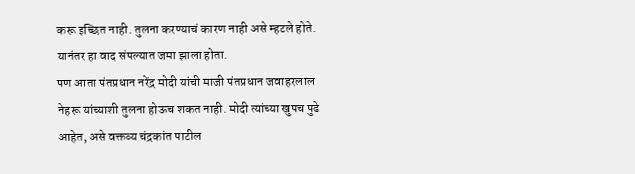करू इच्छित नाही. तुलना करण्याचं कारण नाही असे म्हटले होते. यानंतर हा वाद संपल्यात जमा झाला होता.
पण आता पंतप्रधान नरेंद्र मोदी यांची माजी पंतप्रधान जवाहरलाल नेहरू यांच्याशी तुलना होऊच शकत नाही. मोदी त्यांच्या खुपच पुढे आहेत, असे वक्तव्य चंद्रकांत पाटील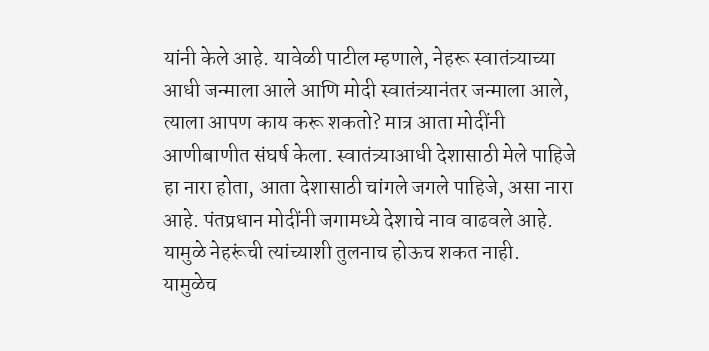यांनी केले आहे. यावेळी पाटील म्हणाले, नेहरू स्वातंत्र्याच्या आधी जन्माला आले आणि मोदी स्वातंत्र्यानंतर जन्माला आले, त्याला आपण काय करू शकतो? मात्र आता मोदींनी आणीबाणीत संघर्ष केला. स्वातंत्र्याआधी देशासाठी मेले पाहिजे हा नारा होता, आता देशासाठी चांगले जगले पाहिजे, असा नारा आहे. पंतप्रधान मोदींनी जगामध्ये देशाचे नाव वाढवले आहे. यामुळे नेहरूंची त्यांच्याशी तुलनाच होऊच शकत नाही.
यामुळेच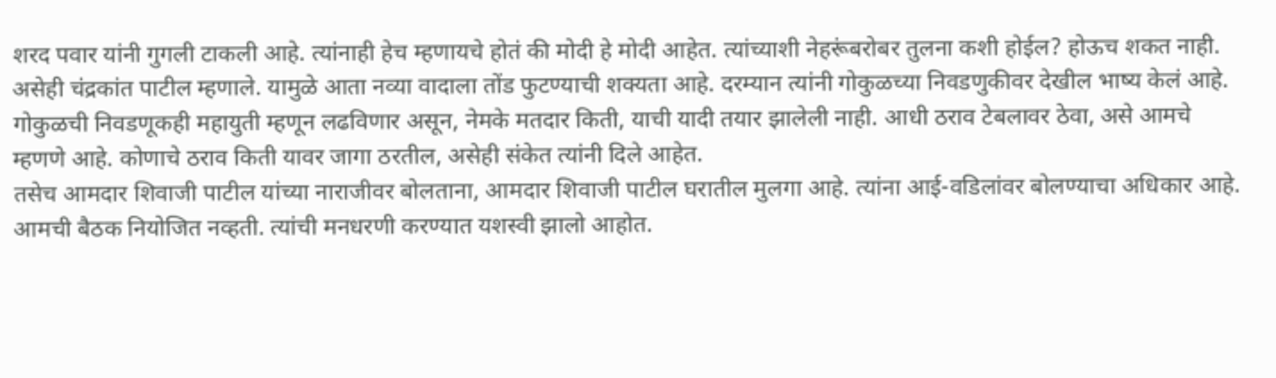शरद पवार यांनी गुगली टाकली आहे. त्यांनाही हेच म्हणायचे होतं की मोदी हे मोदी आहेत. त्यांच्याशी नेहरूंबरोबर तुलना कशी होईल? होऊच शकत नाही. असेही चंद्रकांत पाटील म्हणाले. यामुळे आता नव्या वादाला तोंड फुटण्याची शक्यता आहे. दरम्यान त्यांनी गोकुळच्या निवडणुकीवर देखील भाष्य केलं आहे. गोकुळची निवडणूकही महायुती म्हणून लढविणार असून, नेमके मतदार किती, याची यादी तयार झालेली नाही. आधी ठराव टेबलावर ठेवा, असे आमचे म्हणणे आहे. कोणाचे ठराव किती यावर जागा ठरतील, असेही संकेत त्यांनी दिले आहेत.
तसेच आमदार शिवाजी पाटील यांच्या नाराजीवर बोलताना, आमदार शिवाजी पाटील घरातील मुलगा आहे. त्यांना आई-वडिलांवर बोलण्याचा अधिकार आहे. आमची बैठक नियोजित नव्हती. त्यांची मनधरणी करण्यात यशस्वी झालो आहोत.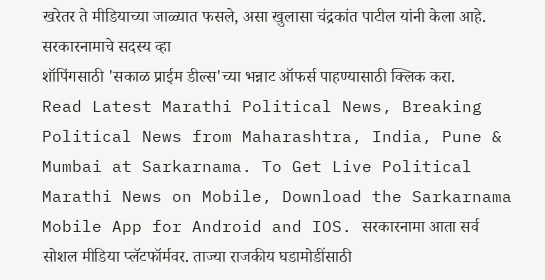खरेतर ते मीडियाच्या जाळ्यात फसले, असा खुलासा चंद्रकांत पाटील यांनी केला आहे.
सरकारनामाचे सदस्य व्हा
शॉपिंगसाठी 'सकाळ प्राईम डील्स'च्या भन्नाट ऑफर्स पाहण्यासाठी क्लिक करा.
Read Latest Marathi Political News, Breaking Political News from Maharashtra, India, Pune & Mumbai at Sarkarnama. To Get Live Political Marathi News on Mobile, Download the Sarkarnama Mobile App for Android and IOS. सरकारनामा आता सर्व सोशल मीडिया प्लॅटफॉर्मवर. ताज्या राजकीय घडामोडींसाठी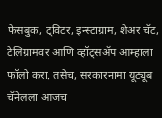फेसबुक, ट्विटर, इन्स्टाग्राम, शेअर चॅट, टेलिग्रामवर आणि व्हॉट्सॲप आम्हाला फॉलो करा. तसेच, सरकारनामा यूट्यूब चॅनेलला आजच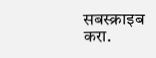सबस्क्राइब करा.